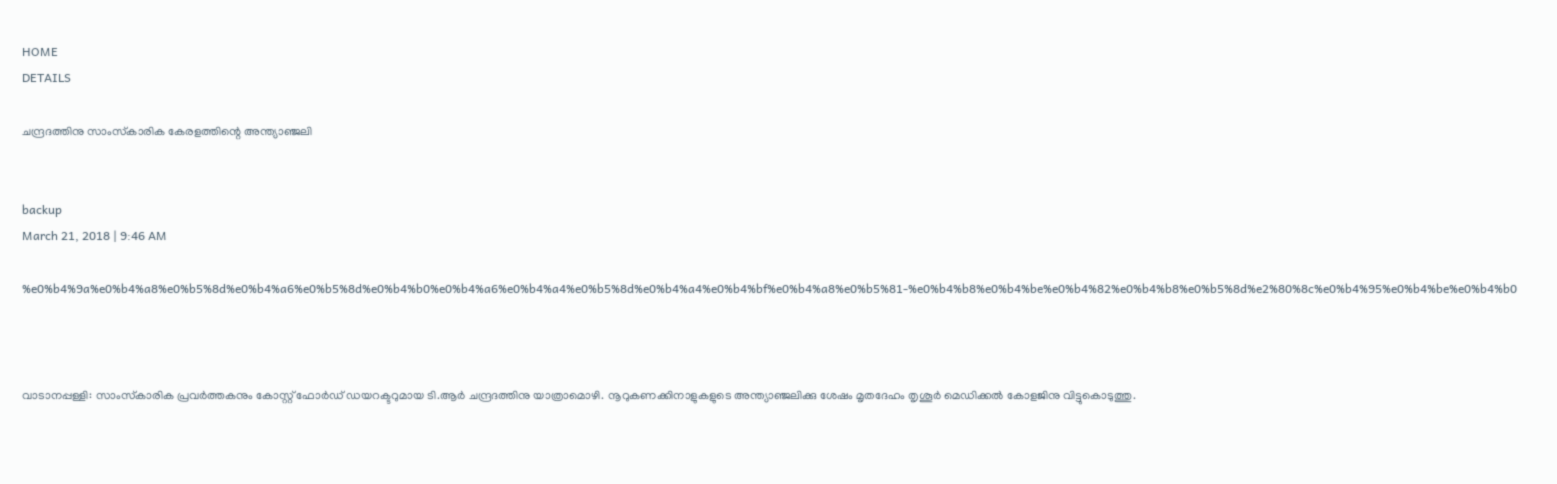HOME
DETAILS

ചന്ദ്രദത്തിനു സാംസ്‌കാരിക കേരളത്തിന്റെ അന്ത്യാഞ്ജലി


backup
March 21, 2018 | 9:46 AM

%e0%b4%9a%e0%b4%a8%e0%b5%8d%e0%b4%a6%e0%b5%8d%e0%b4%b0%e0%b4%a6%e0%b4%a4%e0%b5%8d%e0%b4%a4%e0%b4%bf%e0%b4%a8%e0%b5%81-%e0%b4%b8%e0%b4%be%e0%b4%82%e0%b4%b8%e0%b5%8d%e2%80%8c%e0%b4%95%e0%b4%be%e0%b4%b0



വാടാനപ്പള്ളി: സാംസ്‌കാരിക പ്രവര്‍ത്തകനും കോസ്റ്റ് ഫോര്‍ഡ് ഡയറക്ടറുമായ ടി.ആര്‍ ചന്ദ്രദത്തിനു യാത്രാമൊഴി. നൂറുകണക്കിനാളുകളുടെ അന്ത്യാഞ്ജലിക്കു ശേഷം മൃതദേഹം തൃശൂര്‍ മെഡിക്കല്‍ കോളജിനു വിട്ടുകൊടുത്തു.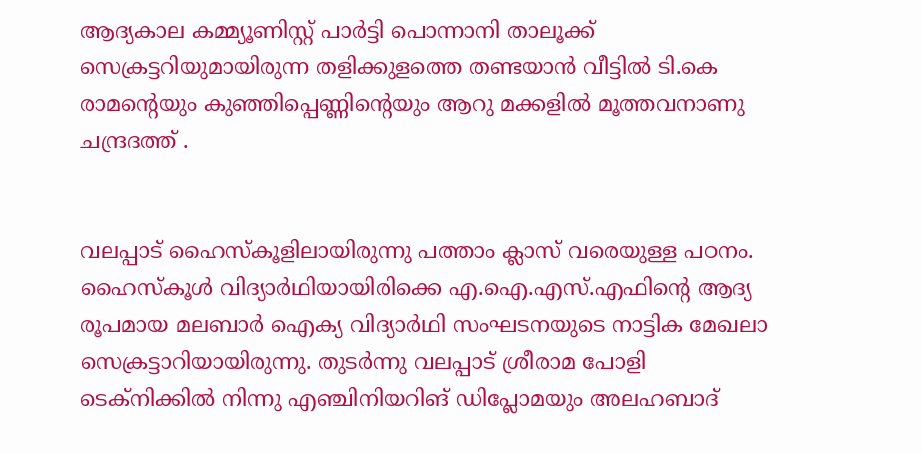ആദ്യകാല കമ്മ്യൂണിസ്റ്റ് പാര്‍ട്ടി പൊന്നാനി താലൂക്ക് സെക്രട്ടറിയുമായിരുന്ന തളിക്കുളത്തെ തണ്ടയാന്‍ വീട്ടില്‍ ടി.കെ രാമന്റെയും കുഞ്ഞിപ്പെണ്ണിന്റെയും ആറു മക്കളില്‍ മൂത്തവനാണു ചന്ദ്രദത്ത് .


വലപ്പാട് ഹൈസ്‌കൂളിലായിരുന്നു പത്താം ക്ലാസ് വരെയുള്ള പഠനം. ഹൈസ്‌കൂള്‍ വിദ്യാര്‍ഥിയായിരിക്കെ എ.ഐ.എസ്.എഫിന്റെ ആദ്യ രൂപമായ മലബാര്‍ ഐക്യ വിദ്യാര്‍ഥി സംഘടനയുടെ നാട്ടിക മേഖലാ സെക്രട്ടാറിയായിരുന്നു. തുടര്‍ന്നു വലപ്പാട് ശ്രീരാമ പോളി ടെക്‌നിക്കില്‍ നിന്നു എഞ്ചിനിയറിങ് ഡിപ്ലോമയും അലഹബാദ്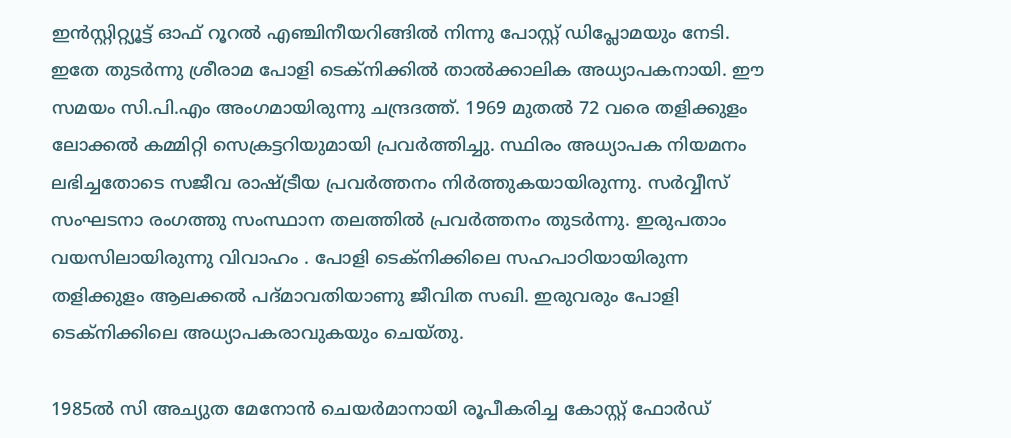ഇന്‍സ്റ്റിറ്റ്യൂട്ട് ഓഫ് റൂറല്‍ എഞ്ചിനീയറിങ്ങില്‍ നിന്നു പോസ്റ്റ് ഡിപ്ലോമയും നേടി. ഇതേ തുടര്‍ന്നു ശ്രീരാമ പോളി ടെക്‌നിക്കില്‍ താല്‍ക്കാലിക അധ്യാപകനായി. ഈ സമയം സി.പി.എം അംഗമായിരുന്നു ചന്ദ്രദത്ത്. 1969 മുതല്‍ 72 വരെ തളിക്കുളം ലോക്കല്‍ കമ്മിറ്റി സെക്രട്ടറിയുമായി പ്രവര്‍ത്തിച്ചു. സ്ഥിരം അധ്യാപക നിയമനം ലഭിച്ചതോടെ സജീവ രാഷ്ട്രീയ പ്രവര്‍ത്തനം നിര്‍ത്തുകയായിരുന്നു. സര്‍വ്വീസ് സംഘടനാ രംഗത്തു സംസ്ഥാന തലത്തില്‍ പ്രവര്‍ത്തനം തുടര്‍ന്നു. ഇരുപതാം വയസിലായിരുന്നു വിവാഹം . പോളി ടെക്‌നിക്കിലെ സഹപാഠിയായിരുന്ന തളിക്കുളം ആലക്കല്‍ പദ്മാവതിയാണു ജീവിത സഖി. ഇരുവരും പോളി ടെക്‌നിക്കിലെ അധ്യാപകരാവുകയും ചെയ്തു.

1985ല്‍ സി അച്യുത മേനോന്‍ ചെയര്‍മാനായി രൂപീകരിച്ച കോസ്റ്റ് ഫോര്‍ഡ്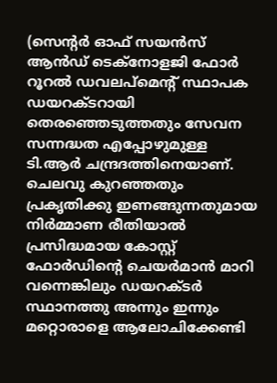(സെന്റര്‍ ഓഫ് സയന്‍സ് ആന്‍ഡ് ടെക്‌നോളജി ഫോര്‍ റൂറല്‍ ഡവലപ്‌മെന്റ് സ്ഥാപക ഡയറക്ടറായി തെരഞ്ഞെടുത്തതും സേവന സന്നദ്ധത എപ്പോഴുമുള്ള ടി.ആര്‍ ചന്ദ്രദത്തിനെയാണ്. ചെലവു കുറഞ്ഞതും പ്രകൃതിക്കു ഇണങ്ങുന്നതുമായ നിര്‍മ്മാണ രീതിയാല്‍ പ്രസിദ്ധമായ കോസ്റ്റ് ഫോര്‍ഡിന്റെ ചെയര്‍മാന്‍ മാറി വന്നെങ്കിലും ഡയറക്ടര്‍ സ്ഥാനത്തു അന്നും ഇന്നും മറ്റൊരാളെ ആലോചിക്കേണ്ടി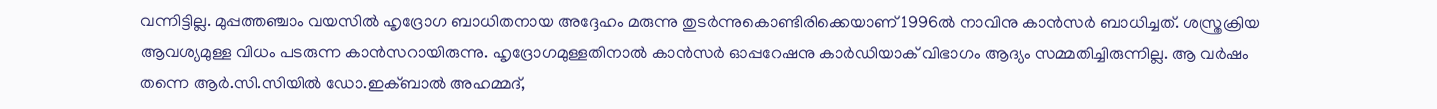വന്നിട്ടില്ല. മുപ്പത്തഞ്ചാം വയസില്‍ ഹൃദ്രോഗ ബാധിതനായ അദ്ദേഹം മരുന്നു തുടര്‍ന്നുകൊണ്ടിരിക്കെയാണ് 1996ല്‍ നാവിനു കാന്‍സര്‍ ബാധിച്ചത്. ശസ്ത്രക്രിയ ആവശ്യമുള്ള വിധം പടരുന്ന കാന്‍സറായിരുന്നു. ഹൃദ്രോഗമുള്ളതിനാല്‍ കാന്‍സര്‍ ഓപ്പറേഷനു കാര്‍ഡിയാക് വിഭാഗം ആദ്യം സമ്മതിച്ചിരുന്നില്ല. ആ വര്‍ഷം തന്നെ ആര്‍.സി.സിയില്‍ ഡോ.ഇക്ബാല്‍ അഹമ്മദ്,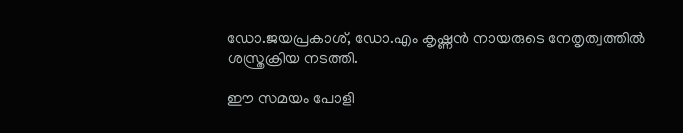ഡോ.ജയപ്രകാശ്, ഡോ.എം കൃഷ്ണന്‍ നായരുടെ നേതൃത്വത്തില്‍ ശസ്ത്രക്രിയ നടത്തി.

ഈ സമയം പോളി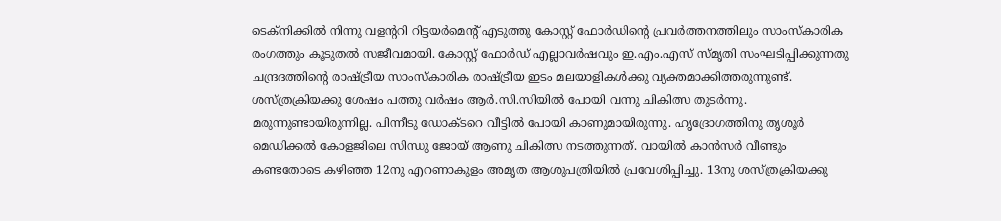ടെക്‌നിക്കില്‍ നിന്നു വളന്ററി റിട്ടയര്‍മെന്റ് എടുത്തു കോസ്റ്റ് ഫോര്‍ഡിന്റെ പ്രവര്‍ത്തനത്തിലും സാംസ്‌കാരിക രംഗത്തും കൂടുതല്‍ സജീവമായി. കോസ്റ്റ് ഫോര്‍ഡ് എല്ലാവര്‍ഷവും ഇ.എം.എസ് സ്മൃതി സംഘടിപ്പിക്കുന്നതു ചന്ദ്രദത്തിന്റെ രാഷ്ട്രീയ സാംസ്‌കാരിക രാഷ്ട്രീയ ഇടം മലയാളികള്‍ക്കു വ്യക്തമാക്കിത്തരുന്നുണ്ട്. ശസ്ത്രക്രിയക്കു ശേഷം പത്തു വര്‍ഷം ആര്‍.സി.സിയില്‍ പോയി വന്നു ചികിത്സ തുടര്‍ന്നു. മരുന്നുണ്ടായിരുന്നില്ല. പിന്നീടു ഡോക്ടറെ വീട്ടില്‍ പോയി കാണുമായിരുന്നു. ഹൃദ്രോഗത്തിനു തൃശൂര്‍ മെഡിക്കല്‍ കോളജിലെ സിന്ധു ജോയ് ആണു ചികിത്സ നടത്തുന്നത്. വായില്‍ കാന്‍സര്‍ വീണ്ടും കണ്ടതോടെ കഴിഞ്ഞ 12നു എറണാകുളം അമൃത ആശുപത്രിയില്‍ പ്രവേശിപ്പിച്ചു. 13നു ശസ്ത്രക്രിയക്കു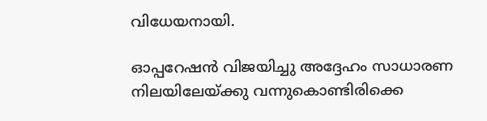വിധേയനായി.

ഓപ്പറേഷന്‍ വിജയിച്ചു അദ്ദേഹം സാധാരണ നിലയിലേയ്ക്കു വന്നുകൊണ്ടിരിക്കെ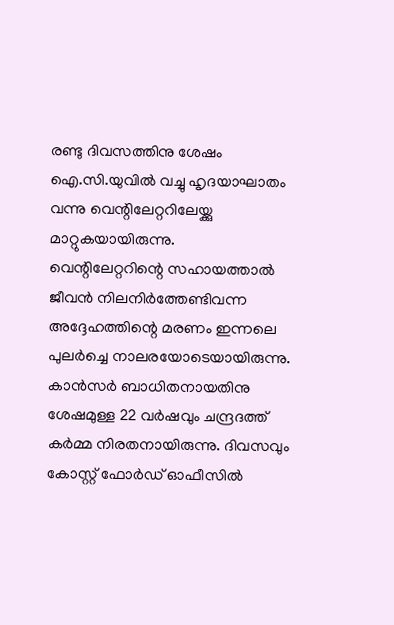രണ്ടു ദിവസത്തിനു ശേഷം ഐ.സി.യുവില്‍ വച്ചു ഹൃദയാഘാതം വന്നു വെന്റിലേറ്ററിലേയ്ക്കു മാറ്റുകയായിരുന്നു. വെന്റിലേറ്ററിന്റെ സഹായത്താല്‍ ജീവന്‍ നിലനിര്‍ത്തേണ്ടിവന്ന അദ്ദേഹത്തിന്റെ മരണം ഇന്നലെ പുലര്‍ച്ചെ നാലരയോടെയായിരുന്നു. കാന്‍സര്‍ ബാധിതനായതിനു ശേഷമുള്ള 22 വര്‍ഷവും ചന്ദ്രദത്ത് കര്‍മ്മ നിരതനായിരുന്നു. ദിവസവും കോസ്റ്റ് ഫോര്‍ഡ് ഓഫീസില്‍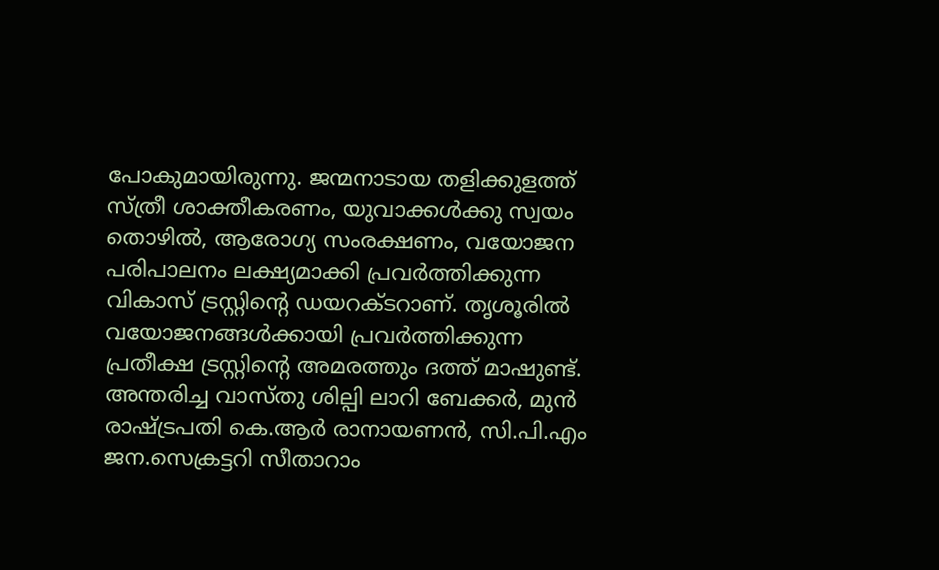പോകുമായിരുന്നു. ജന്മനാടായ തളിക്കുളത്ത് സ്ത്രീ ശാക്തീകരണം, യുവാക്കള്‍ക്കു സ്വയം തൊഴില്‍, ആരോഗ്യ സംരക്ഷണം, വയോജന പരിപാലനം ലക്ഷ്യമാക്കി പ്രവര്‍ത്തിക്കുന്ന വികാസ് ട്രസ്റ്റിന്റെ ഡയറക്ടറാണ്. തൃശൂരില്‍ വയോജനങ്ങള്‍ക്കായി പ്രവര്‍ത്തിക്കുന്ന പ്രതീക്ഷ ട്രസ്റ്റിന്റെ അമരത്തും ദത്ത് മാഷുണ്ട്. അന്തരിച്ച വാസ്തു ശില്പി ലാറി ബേക്കര്‍, മുന്‍ രാഷ്ട്രപതി കെ.ആര്‍ രാനായണന്‍, സി.പി.എം ജന.സെക്രട്ടറി സീതാറാം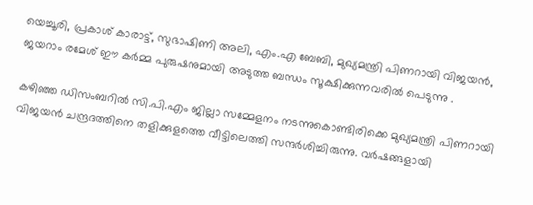യെച്ചൂരി, പ്രകാശ് കാരാട്ട്, സുഭാഷിണി അലി, എം.എ ബേബി, മുഖ്യമന്ത്രി പിണറായി വിജയന്‍, ജയറാം രമേശ് ഈ കര്‍മ്മ പുരുഷനുമായി അടുത്ത ബന്ധം സൂക്ഷിക്കുന്നവരില്‍ പെടുന്നു .

കഴിഞ്ഞ ഡിസംബറില്‍ സി.പി.എം ജില്ലാ സമ്മേളനം നടന്നുകൊണ്ടിരിക്കെ മുഖ്യമന്ത്രി പിണറായി വിജയന്‍ ചന്ദ്രദത്തിനെ തളിക്കുളത്തെ വീട്ടിലെത്തി സന്ദര്‍ശിച്ചിരുന്നു. വര്‍ഷങ്ങളായി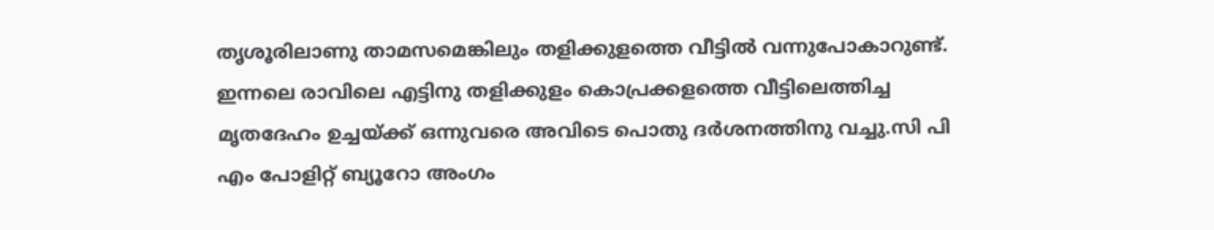തൃശൂരിലാണു താമസമെങ്കിലും തളിക്കുളത്തെ വീട്ടില്‍ വന്നുപോകാറുണ്ട്.
ഇന്നലെ രാവിലെ എട്ടിനു തളിക്കുളം കൊപ്രക്കളത്തെ വീട്ടിലെത്തിച്ച മൃതദേഹം ഉച്ചയ്ക്ക് ഒന്നുവരെ അവിടെ പൊതു ദര്‍ശനത്തിനു വച്ചു.സി പി എം പോളിറ്റ് ബ്യൂറോ അംഗം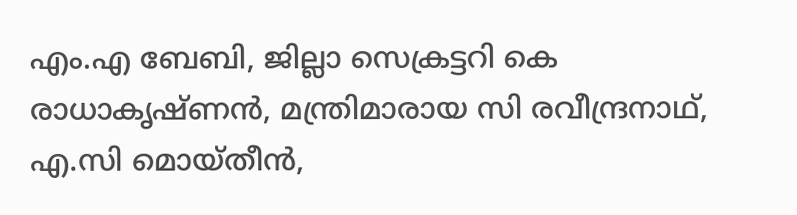എം.എ ബേബി, ജില്ലാ സെക്രട്ടറി കെ രാധാകൃഷ്ണന്‍, മന്ത്രിമാരായ സി രവീന്ദ്രനാഥ്, എ.സി മൊയ്തീന്‍,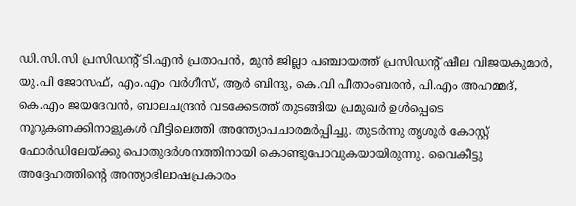ഡി.സി.സി പ്രസിഡന്റ് ടി.എന്‍ പ്രതാപന്‍, മുന്‍ ജില്ലാ പഞ്ചായത്ത് പ്രസിഡന്റ് ഷീല വിജയകുമാര്‍, യു.പി ജോസഫ്, എം.എം വര്‍ഗീസ്, ആര്‍ ബിന്ദു, കെ.വി പീതാംബരന്‍, പി.എം അഹമ്മദ്, കെ.എം ജയദേവന്‍, ബാലചന്ദ്രന്‍ വടക്കേടത്ത് തുടങ്ങിയ പ്രമുഖര്‍ ഉള്‍പ്പെടെ നൂറുകണക്കിനാളുകള്‍ വീട്ടിലെത്തി അന്ത്യോപചാരമര്‍പ്പിച്ചു. തുടര്‍ന്നു തൃശൂര്‍ കോസ്റ്റ് ഫോര്‍ഡിലേയ്ക്കു പൊതുദര്‍ശനത്തിനായി കൊണ്ടുപോവുകയായിരുന്നു. വൈകീട്ടു അദ്ദേഹത്തിന്റെ അന്ത്യാഭിലാഷപ്രകാരം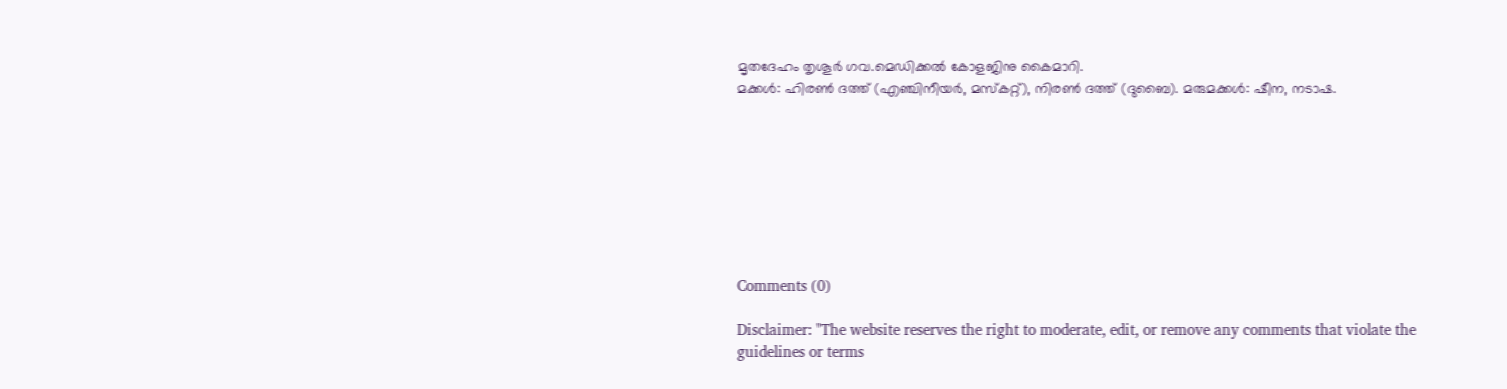മൃതദേഹം തൃശൂര്‍ ഗവ.മെഡിക്കല്‍ കോളജിനു കൈമാറി.
മക്കള്‍: ഹിരണ്‍ ദത്ത് (എഞ്ചിനീയര്‍, മസ്‌കറ്റ്), നിരണ്‍ ദത്ത് (ദുബൈ). മരുമക്കള്‍: ഷീന, നടാഷ.








Comments (0)

Disclaimer: "The website reserves the right to moderate, edit, or remove any comments that violate the guidelines or terms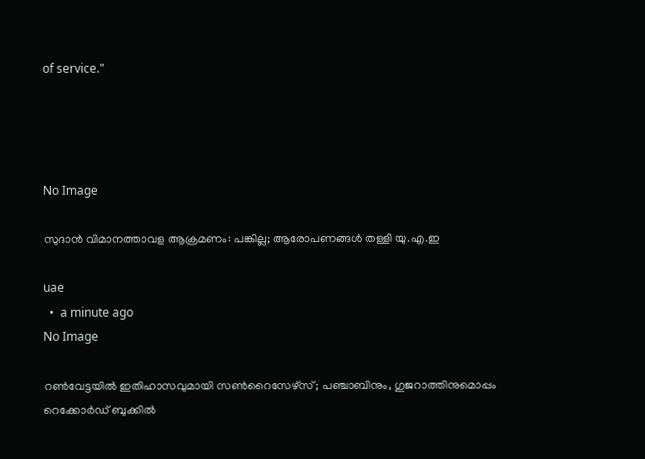of service."




No Image

സുദാൻ വിമാനത്താവള ആക്രമണം: പങ്കില്ല; ആരോപണങ്ങൾ തള്ളി യു.എ.ഇ

uae
  •  a minute ago
No Image

റൺവേട്ടയിൽ ഇതിഹാസവുമായി സൺറൈസേഴ്‌സ്; പഞ്ചാബിനും, ഗുജറാത്തിനുമൊപ്പം റെക്കോർഡ് ബുക്കിൽ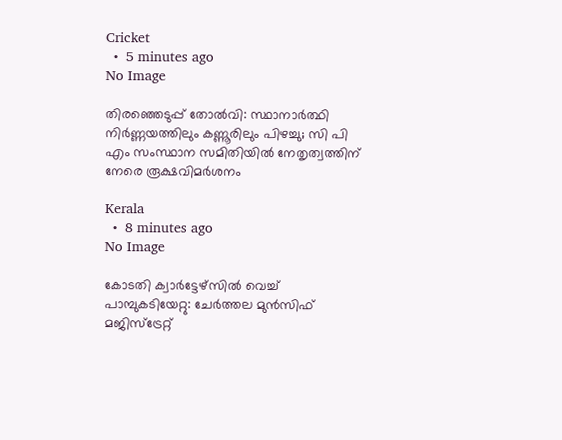Cricket
  •  5 minutes ago
No Image

തിരഞ്ഞെടുപ്പ് തോൽവി: സ്ഥാനാർത്ഥി നിർണ്ണയത്തിലും കണ്ണൂരിലും പിഴച്ചു; സി പി എം സംസ്ഥാന സമിതിയിൽ നേതൃത്വത്തിന് നേരെ രൂക്ഷവിമർശനം

Kerala
  •  8 minutes ago
No Image

കോടതി ക്വാർട്ടേഴ്‌സിൽ വെച്ച് പാമ്പുകടിയേറ്റു: ചേർത്തല മുൻസിഫ് മജിസ്ട്രേറ്റ്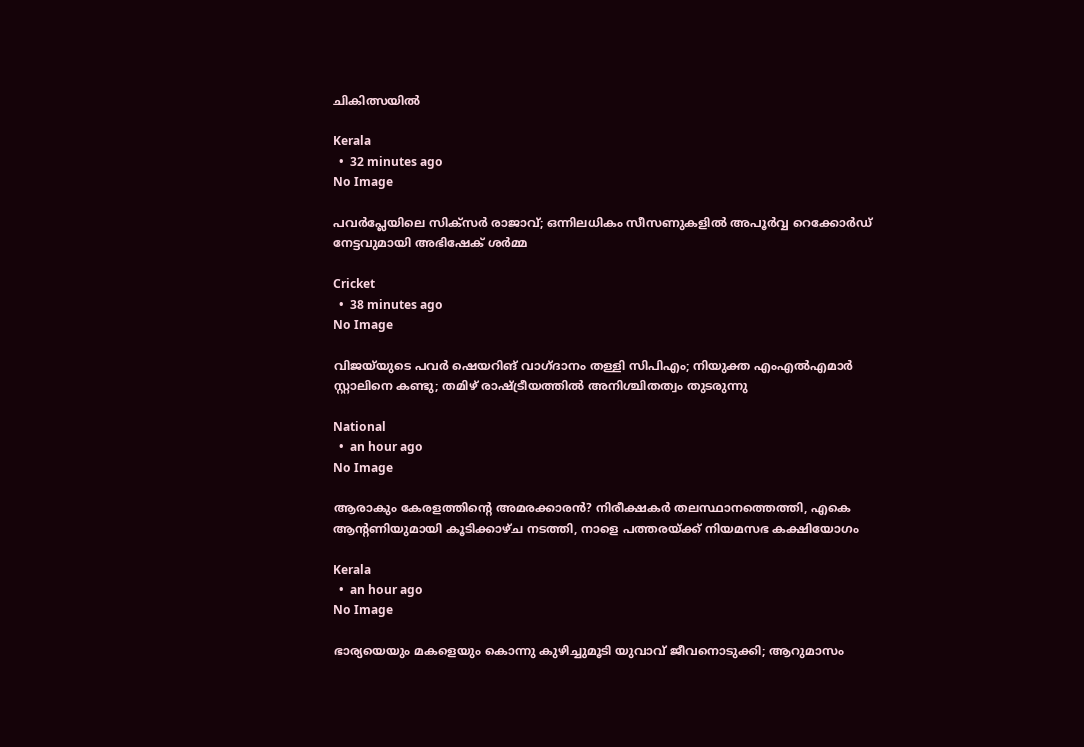ചികിത്സയിൽ

Kerala
  •  32 minutes ago
No Image

പവർപ്ലേയിലെ സിക്‌സർ രാജാവ്; ഒന്നിലധികം സീസണുകളിൽ അപൂർവ്വ റെക്കോർഡ് നേട്ടവുമായി അഭിഷേക് ശർമ്മ

Cricket
  •  38 minutes ago
No Image

വിജയ്‌യുടെ പവർ ഷെയറിങ് വാഗ്ദാനം തള്ളി സിപിഎം; നിയുക്ത എംഎൽഎമാർ സ്റ്റാലിനെ കണ്ടു; തമിഴ് രാഷ്ട്രീയത്തിൽ അനിശ്ചിതത്വം തുടരുന്നു

National
  •  an hour ago
No Image

ആരാകും കേരളത്തിന്റെ അമരക്കാരൻ? നിരീക്ഷകർ തലസ്ഥാനത്തെത്തി, എകെ ആന്‍റണിയുമായി കൂടിക്കാഴ്ച നടത്തി, നാളെ പത്തരയ്ക്ക് നിയമസഭ കക്ഷിയോഗം

Kerala
  •  an hour ago
No Image

ഭാര്യയെയും മകളെയും കൊന്നു കുഴിച്ചുമൂടി യുവാവ് ജീവനൊടുക്കി; ആറുമാസം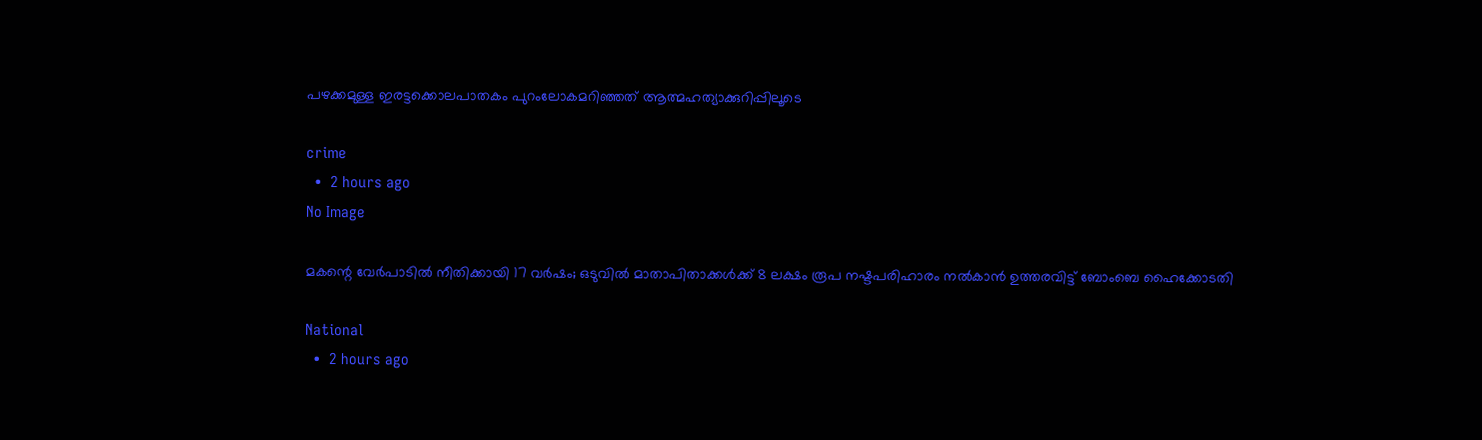പഴക്കമുള്ള ഇരട്ടക്കൊലപാതകം പുറംലോകമറിഞ്ഞത് ആത്മഹത്യാക്കുറിപ്പിലൂടെ

crime
  •  2 hours ago
No Image

മകന്റെ വേർപാടിൽ നീതിക്കായി 17 വർഷം; ഒടുവിൽ മാതാപിതാക്കൾക്ക് 8 ലക്ഷം രൂപ നഷ്ടപരിഹാരം നൽകാൻ ഉത്തരവിട്ട് ബോംബെ ഹൈക്കോടതി

National
  •  2 hours ago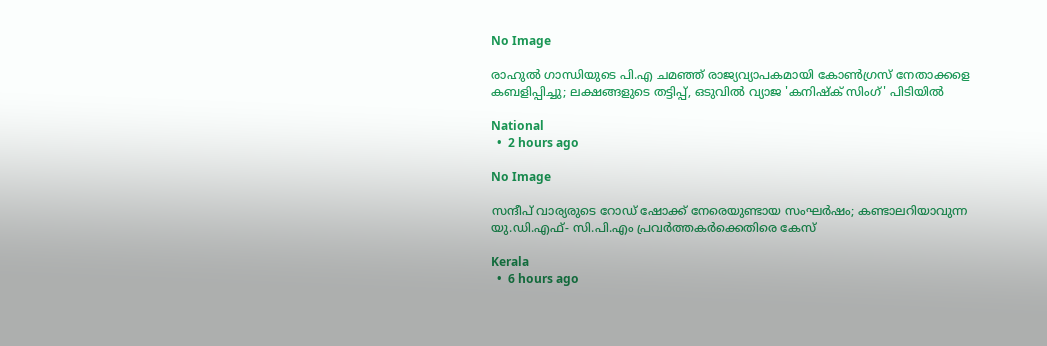No Image

രാഹുൽ ഗാന്ധിയുടെ പി.എ ചമഞ്ഞ് രാജ്യവ്യാപകമായി കോൺഗ്രസ് നേതാക്കളെ കബളിപ്പിച്ചു; ലക്ഷങ്ങളുടെ തട്ടിപ്പ്, ഒടുവിൽ വ്യാജ 'കനിഷ്ക് സിംഗ്' പിടിയിൽ

National
  •  2 hours ago

No Image

സന്ദീപ് വാര്യരുടെ റോഡ് ഷോക്ക് നേരെയുണ്ടായ സംഘര്‍ഷം; കണ്ടാലറിയാവുന്ന യു.ഡി.എഫ്- സി.പി.എം പ്രവര്‍ത്തകര്‍ക്കെതിരെ കേസ്

Kerala
  •  6 hours ago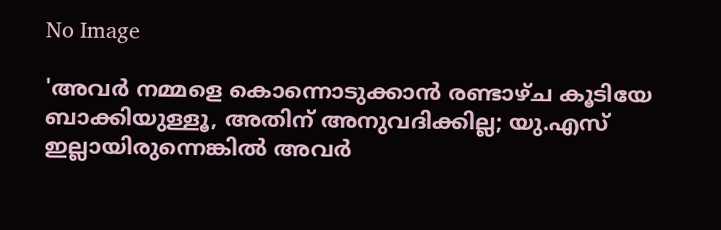No Image

'അവര്‍ നമ്മളെ കൊന്നൊടുക്കാന്‍ രണ്ടാഴ്ച കൂടിയേ ബാക്കിയുള്ളൂ, അതിന് അനുവദിക്കില്ല; യു.എസ് ഇല്ലായിരുന്നെങ്കില്‍ അവര്‍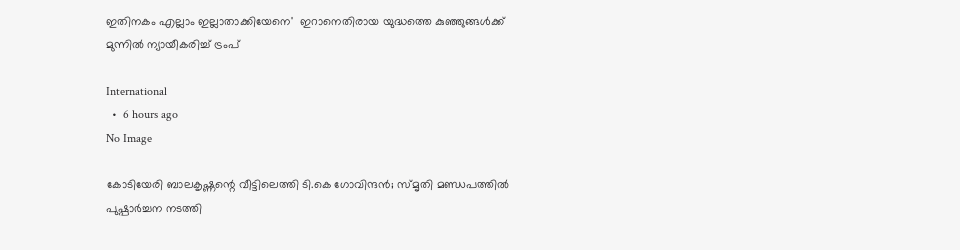ഇതിനകം എല്ലാം ഇല്ലാതാക്കിയേനെ'  ഇറാനെതിരായ യുദ്ധത്തെ കുഞ്ഞുങ്ങള്‍ക്ക് മുന്നില്‍ ന്യായീകരിച്ച് ട്രംപ്

International
  •  6 hours ago
No Image

കോടിയേരി ബാലകൃഷ്ണന്റെ വീട്ടിലെത്തി ടി.കെ ഗോവിന്ദന്‍; സ്മൃതി മണ്ഡപത്തില്‍ പുഷ്പാര്‍ച്ചന നടത്തി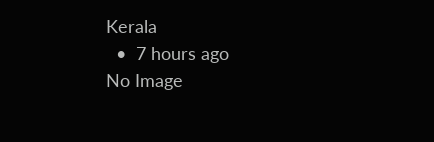Kerala
  •  7 hours ago
No Image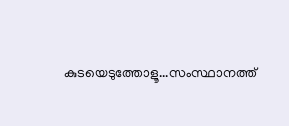കുടയെടുത്തോളൂ...സംസ്ഥാനത്ത്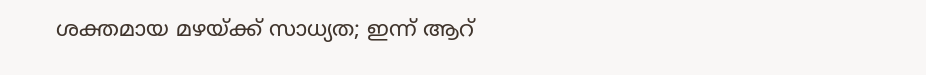ശക്തമായ മഴയ്ക്ക് സാധ്യത; ഇന്ന് ആറ്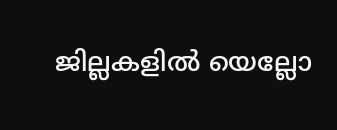ജില്ലകളില്‍ യെല്ലോ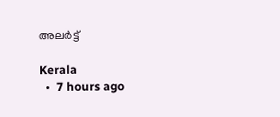അലര്‍ട്ട്

Kerala
  •  7 hours ago